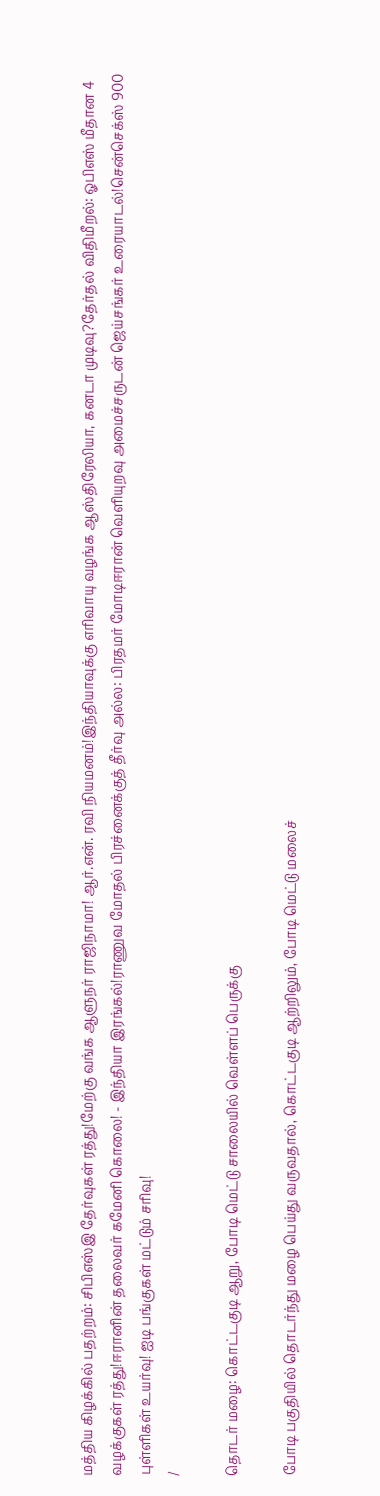மத்திய கிழக்கில் பதற்றம்: சிபிஎஸ்இ தேர்வுகள் ரத்து!மேற்கு வங்க ஆளுநர் ராஜிநாமா! ஆர்.என். ரவி நியமனம்!இந்தியாவுக்கு எரிவாயு வழங்க ஆஸ்திரேலியா, கனடா முடிவு?தேர்தல் விதிமீறல்: ஓபிஎஸ் மீதான 4 வழக்குகள் ரத்து!ஈரானின் தலைவர் கமேனி கொலை! - இந்தியா இரங்கல்!ராணுவ மோதல் பிரச்னைக்குத் தீர்வு அல்ல: பிரதமர் மோடிஈரான் வெளியுறவு அமைச்சருடன் ஜெய்சங்கர் உரையாடல்!சென்செக்ஸ் 900 புள்ளிகள் உயர்வு! ஐடி பங்குகள் மட்டும் சரிவு!
/

தொடர் மழை: கொட்டகுடி ஆறு, போடி மெட்டு சாலையில் வெள்ளப் பெருக்கு

போடி பகுதியில் தொடர்ந்து மழை பெய்து வருவதால், கொட்டகுடி ஆற்றிலும், போடி மெட்டு மலைச்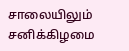சாலையிலும் சனிக்கிழமை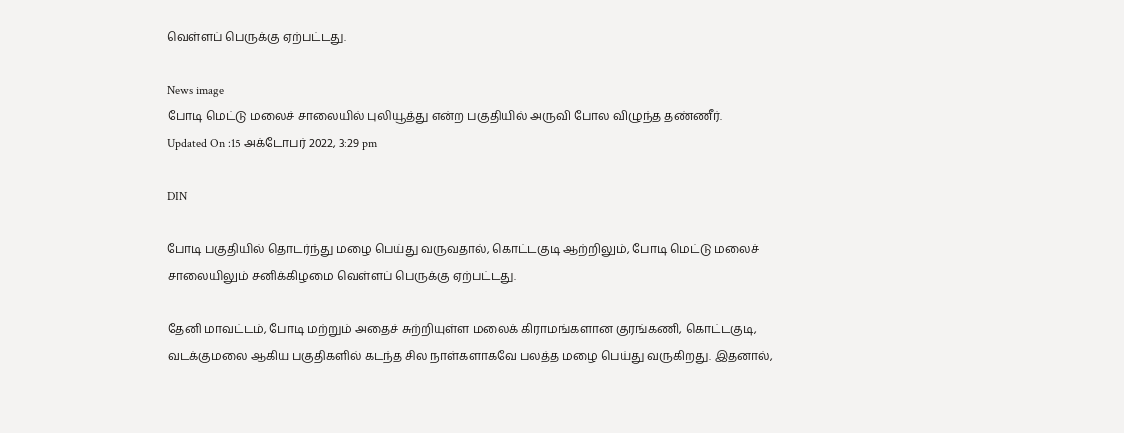வெள்ளப் பெருக்கு ஏற்பட்டது.

News image
போடி மெட்டு மலைச் சாலையில் புலியூத்து என்ற பகுதியில் அருவி போல விழுந்த தண்ணீர்.
Updated On :15 அக்டோபர் 2022, 3:29 pm

DIN

போடி பகுதியில் தொடர்ந்து மழை பெய்து வருவதால், கொட்டகுடி ஆற்றிலும், போடி மெட்டு மலைச் சாலையிலும் சனிக்கிழமை வெள்ளப் பெருக்கு ஏற்பட்டது.

தேனி மாவட்டம், போடி மற்றும் அதைச் சுற்றியுள்ள மலைக் கிராமங்களான குரங்கணி, கொட்டகுடி, வடக்குமலை ஆகிய பகுதிகளில் கடந்த சில நாள்களாகவே பலத்த மழை பெய்து வருகிறது. இதனால்,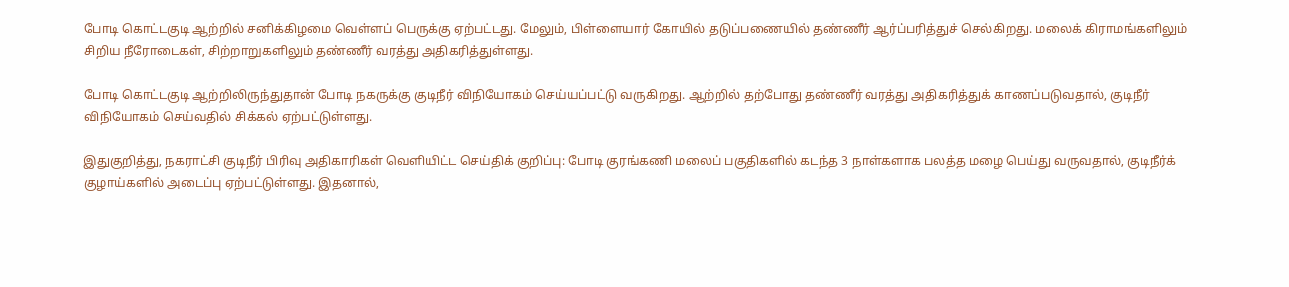போடி கொட்டகுடி ஆற்றில் சனிக்கிழமை வெள்ளப் பெருக்கு ஏற்பட்டது. மேலும், பிள்ளையார் கோயில் தடுப்பணையில் தண்ணீர் ஆர்ப்பரித்துச் செல்கிறது. மலைக் கிராமங்களிலும் சிறிய நீரோடைகள், சிற்றாறுகளிலும் தண்ணீர் வரத்து அதிகரித்துள்ளது.

போடி கொட்டகுடி ஆற்றிலிருந்துதான் போடி நகருக்கு குடிநீர் விநியோகம் செய்யப்பட்டு வருகிறது. ஆற்றில் தற்போது தண்ணீர் வரத்து அதிகரித்துக் காணப்படுவதால், குடிநீர் விநியோகம் செய்வதில் சிக்கல் ஏற்பட்டுள்ளது.

இதுகுறித்து, நகராட்சி குடிநீர் பிரிவு அதிகாரிகள் வெளியிட்ட செய்திக் குறிப்பு: போடி குரங்கணி மலைப் பகுதிகளில் கடந்த 3 நாள்களாக பலத்த மழை பெய்து வருவதால், குடிநீர்க் குழாய்களில் அடைப்பு ஏற்பட்டுள்ளது. இதனால்,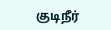குடிநீர்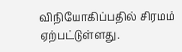விநியோகிப்பதில் சிரமம் ஏற்பட்டுள்ளது.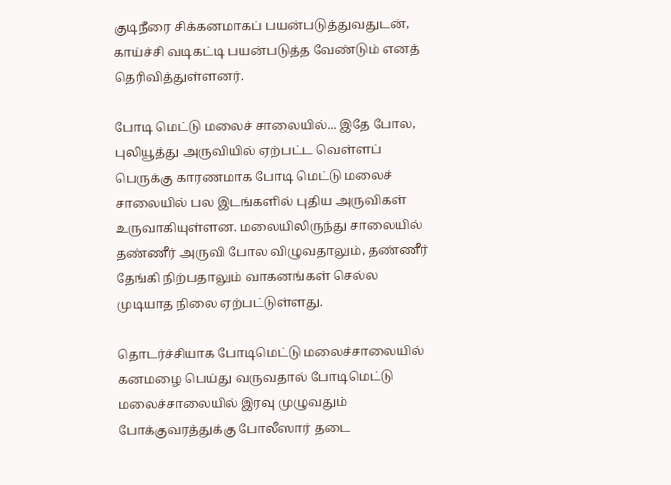குடிநீரை சிக்கனமாகப் பயன்படுத்துவதுடன், காய்ச்சி வடிகட்டி பயன்படுத்த வேண்டும் எனத் தெரிவித்துள்ளனர்.

போடி மெட்டு மலைச் சாலையில்... இதே போல, புலியூத்து அருவியில் ஏற்பட்ட வெள்ளப் பெருக்கு காரணமாக போடி மெட்டு மலைச் சாலையில் பல இடங்களில் புதிய அருவிகள் உருவாகியுள்ளன. மலையிலிருந்து சாலையில் தண்ணீர் அருவி போல விழுவதாலும், தண்ணீர் தேங்கி நிற்பதாலும் வாகனங்கள் செல்ல முடியாத நிலை ஏற்பட்டுள்ளது.

தொடர்ச்சியாக போடிமெட்டு மலைச்சாலையில் கனமழை பெய்து வருவதால் போடிமெட்டு மலைச்சாலையில் இரவு முழுவதும் போக்குவரத்துக்கு போலீஸார் தடை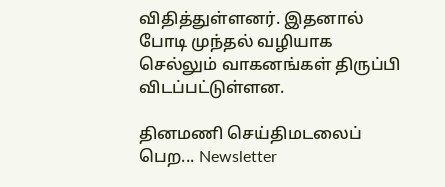விதித்துள்ளனர். இதனால் போடி முந்தல் வழியாக செல்லும் வாகனங்கள் திருப்பி விடப்பட்டுள்ளன.

தினமணி செய்திமடலைப் பெற... Newsletter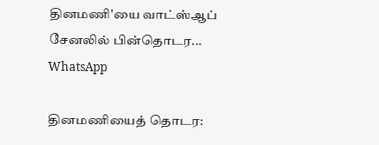தினமணி'யை வாட்ஸ்ஆப் சேனலில் பின்தொடர... WhatsApp

தினமணியைத் தொடர: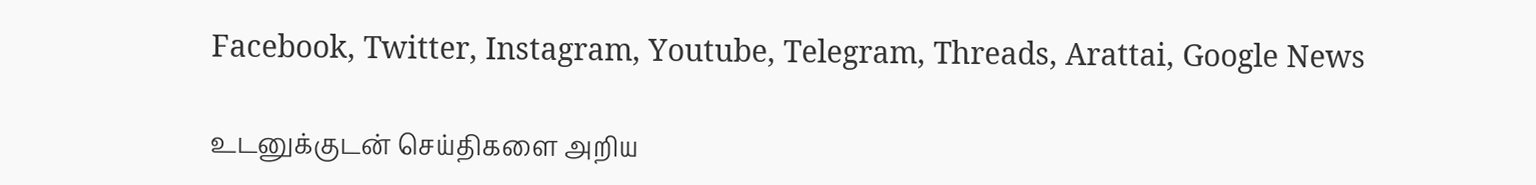Facebook, Twitter, Instagram, Youtube, Telegram, Threads, Arattai, Google News

உடனுக்குடன் செய்திகளை அறிய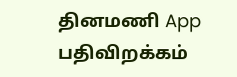தினமணி App பதிவிறக்கம்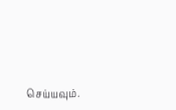செய்யவும்.